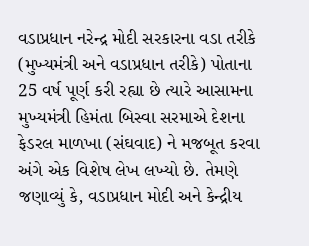વડાપ્રધાન નરેન્દ્ર મોદી સરકારના વડા તરીકે (મુખ્યમંત્રી અને વડાપ્રધાન તરીકે) પોતાના 25 વર્ષ પૂર્ણ કરી રહ્યા છે ત્યારે આસામના મુખ્યમંત્રી હિમંતા બિસ્વા સરમાએ દેશના ફેડરલ માળખા (સંઘવાદ) ને મજબૂત કરવા અંગે એક વિશેષ લેખ લખ્યો છે. તેમણે જણાવ્યું કે, વડાપ્રધાન મોદી અને કેન્દ્રીય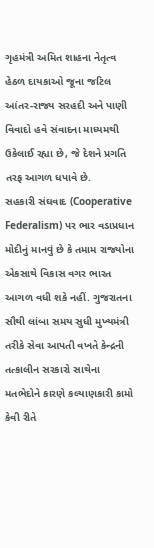ગૃહમંત્રી અમિત શાહના નેતૃત્વ હેઠળ દાયકાઓ જૂના જટિલ આંતર-રાજ્ય સરહદી અને પાણી વિવાદો હવે સંવાદના માધ્યમથી ઉકેલાઈ રહ્યા છે, જે દેશને પ્રગતિ તરફ આગળ ધપાવે છે.
સહકારી સંઘવાદ (Cooperative Federalism) પર ભાર વડાપ્રધાન મોદીનું માનવું છે કે તમામ રાજ્યોના એકસાથે વિકાસ વગર ભારત આગળ વધી શકે નહીં. ગુજરાતના સૌથી લાંબા સમય સુધી મુખ્યમંત્રી તરીકે સેવા આપતી વખતે કેન્દ્રની તત્કાલીન સરકારો સાથેના મતભેદોને કારણે કલ્યાણકારી કામો કેવી રીતે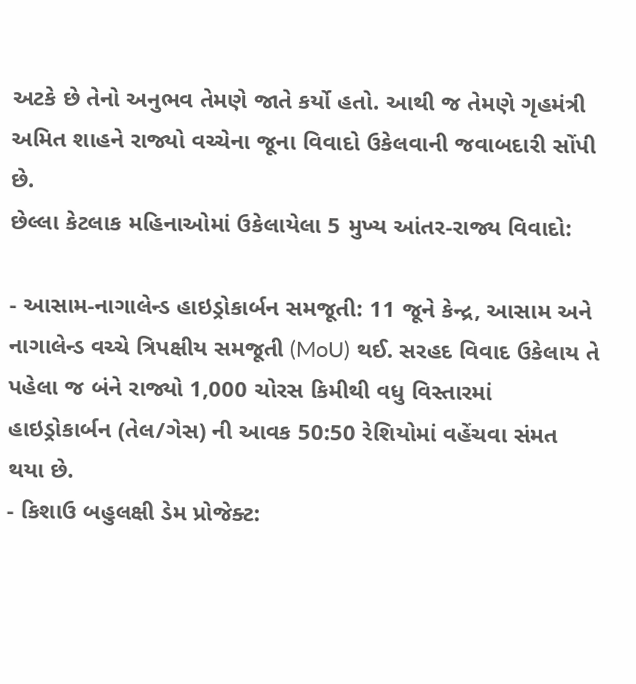અટકે છે તેનો અનુભવ તેમણે જાતે કર્યો હતો. આથી જ તેમણે ગૃહમંત્રી અમિત શાહને રાજ્યો વચ્ચેના જૂના વિવાદો ઉકેલવાની જવાબદારી સોંપી છે.
છેલ્લા કેટલાક મહિનાઓમાં ઉકેલાયેલા 5 મુખ્ય આંતર-રાજ્ય વિવાદો:

- આસામ-નાગાલેન્ડ હાઇડ્રોકાર્બન સમજૂતી: 11 જૂને કેન્દ્ર, આસામ અને નાગાલેન્ડ વચ્ચે ત્રિપક્ષીય સમજૂતી (MoU) થઈ. સરહદ વિવાદ ઉકેલાય તે પહેલા જ બંને રાજ્યો 1,000 ચોરસ કિમીથી વધુ વિસ્તારમાં હાઇડ્રોકાર્બન (તેલ/ગેસ) ની આવક 50:50 રેશિયોમાં વહેંચવા સંમત થયા છે.
- કિશાઉ બહુલક્ષી ડેમ પ્રોજેક્ટ: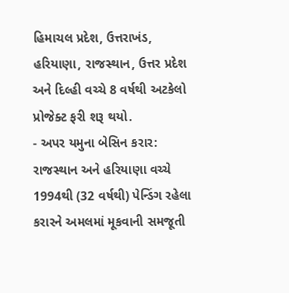હિમાચલ પ્રદેશ, ઉત્તરાખંડ, હરિયાણા, રાજસ્થાન, ઉત્તર પ્રદેશ અને દિલ્હી વચ્ચે 8 વર્ષથી અટકેલો પ્રોજેક્ટ ફરી શરૂ થયો.
- અપર યમુના બેસિન કરાર: રાજસ્થાન અને હરિયાણા વચ્ચે 1994થી (32 વર્ષથી) પેન્ડિંગ રહેલા કરારને અમલમાં મૂકવાની સમજૂતી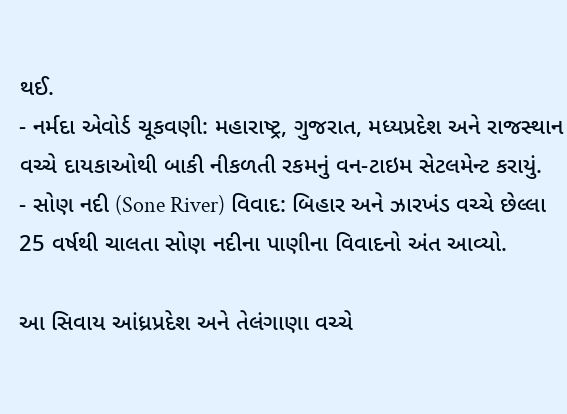થઈ.
- નર્મદા એવોર્ડ ચૂકવણી: મહારાષ્ટ્ર, ગુજરાત, મધ્યપ્રદેશ અને રાજસ્થાન વચ્ચે દાયકાઓથી બાકી નીકળતી રકમનું વન-ટાઇમ સેટલમેન્ટ કરાયું.
- સોણ નદી (Sone River) વિવાદ: બિહાર અને ઝારખંડ વચ્ચે છેલ્લા 25 વર્ષથી ચાલતા સોણ નદીના પાણીના વિવાદનો અંત આવ્યો.

આ સિવાય આંધ્રપ્રદેશ અને તેલંગાણા વચ્ચે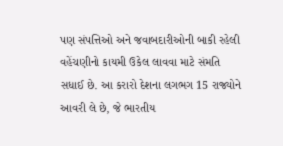પણ સંપત્તિઓ અને જવાબદારીઓની બાકી રહેલી વહેંચણીનો કાયમી ઉકેલ લાવવા માટે સંમતિ સધાઈ છે. આ કરારો દેશના લગભગ 15 રાજ્યોને આવરી લે છે, જે ભારતીય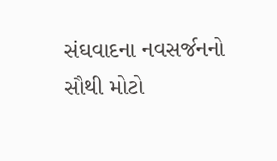સંઘવાદના નવસર્જનનો સૌથી મોટો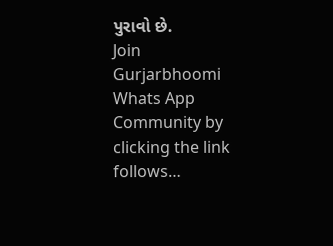પુરાવો છે.
Join Gurjarbhoomi Whats App Community by clicking the link follows…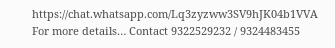https://chat.whatsapp.com/Lq3zyzww3SV9hJK04b1VVA
For more details… Contact 9322529232 / 9324483455